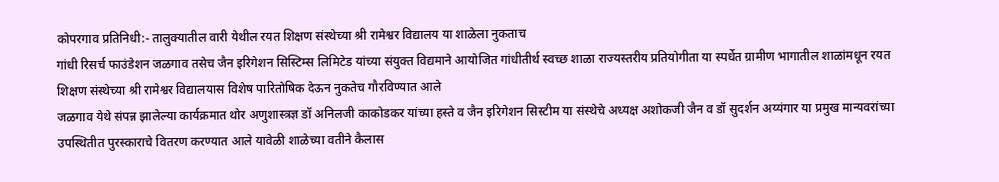कोपरगाव प्रतिनिधी:- तालुक्यातील वारी येथील रयत शिक्षण संस्थेच्या श्री रामेश्वर विद्यालय या शाळेला नुकताच
गांधी रिसर्च फाउंडेशन जळगाव तसेच जैन इरिगेशन सिस्टिम्स लिमिटेड यांच्या संयुक्त विद्यमाने आयोजित गांधीतीर्थ स्वच्छ शाळा राज्यस्तरीय प्रतियोगीता या स्पर्धेत ग्रामीण भागातील शाळांमधून रयत शिक्षण संस्थेच्या श्री रामेश्वर विद्यालयास विशेष पारितोषिक देऊन नुकतेच गौरविण्यात आले
जळगाव येथे संपन्न झालेल्या कार्यक्रमात थोर अणुशास्त्रज्ञ डॉ अनिलजी काकोडकर यांच्या हस्ते व जैन इरिगेशन सिस्टीम या संस्थेचे अध्यक्ष अशोकजी जैन व डॉ सुदर्शन अय्यंगार या प्रमुख मान्यवरांच्या उपस्थितीत पुरस्काराचे वितरण करण्यात आले यावेळी शाळेच्या वतीने कैलास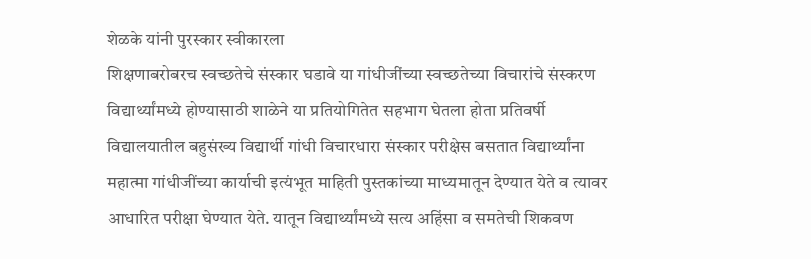शेळके यांनी पुरस्कार स्वीकारला
शिक्षणाबरोबरच स्वच्छतेचे संस्कार घडावे या गांधीजींच्या स्वच्छतेच्या विचारांचे संस्करण विद्यार्थ्यांमध्ये होण्यासाठी शाळेने या प्रतियोगितेत सहभाग घेतला होता प्रतिवर्षी विद्यालयातील बहुसंख्य विद्यार्थी गांधी विचारधारा संस्कार परीक्षेस बसतात विद्यार्थ्यांना महात्मा गांधीजींच्या कार्याची इत्यंभूत माहिती पुस्तकांच्या माध्यमातून देण्यात येते व त्यावर आधारित परीक्षा घेण्यात येते. यातून विद्यार्थ्यांमध्ये सत्य अहिंसा व समतेची शिकवण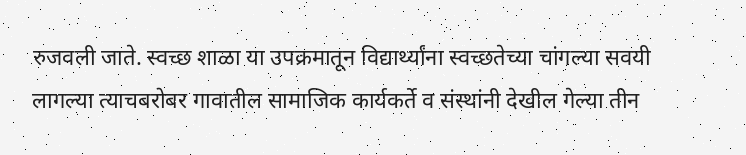रुजवली जाते. स्वच्छ शाळा या उपक्रमातून विद्यार्थ्यांना स्वच्छतेच्या चांगल्या सवयी लागल्या त्याचबरोबर गावातील सामाजिक कार्यकर्ते व संस्थांनी देखील गेल्या तीन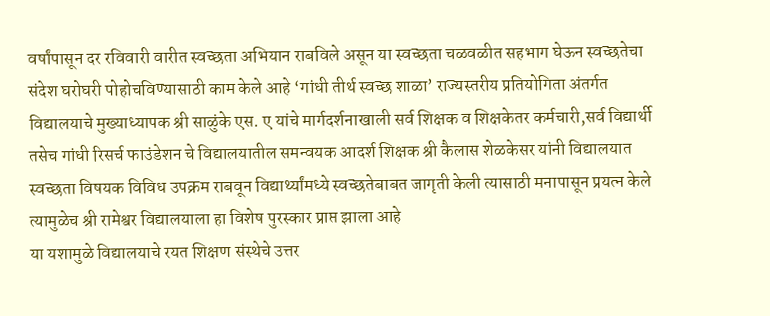वर्षांपासून दर रविवारी वारीत स्वच्छता अभियान राबविले असून या स्वच्छता चळवळीत सहभाग घेऊन स्वच्छतेचा संदेश घरोघरी पोहोचविण्यासाठी काम केले आहे ‘गांधी तीर्थ स्वच्छ शाळा’ राज्यस्तरीय प्रतियोगिता अंतर्गत विद्यालयाचे मुख्याध्यापक श्री साळुंके एस. ए यांचे मार्गदर्शनाखाली सर्व शिक्षक व शिक्षकेतर कर्मचारी,सर्व विद्यार्थी तसेच गांधी रिसर्च फाउंडेशन चे विद्यालयातील समन्वयक आदर्श शिक्षक श्री कैलास शेळकेसर यांनी विद्यालयात स्वच्छता विषयक विविध उपक्रम राबवून विद्यार्थ्यांमध्ये स्वच्छतेबाबत जागृती केली त्यासाठी मनापासून प्रयत्न केले त्यामुळेच श्री रामेश्वर विद्यालयाला हा विशेष पुरस्कार प्राप्त झाला आहे
या यशामुळे विद्यालयाचे रयत शिक्षण संस्थेचे उत्तर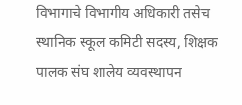विभागाचे विभागीय अधिकारी तसेच स्थानिक स्कूल कमिटी सदस्य, शिक्षक पालक संघ शालेय व्यवस्थापन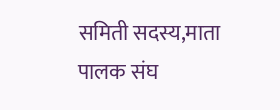समिती सदस्य,माता पालक संघ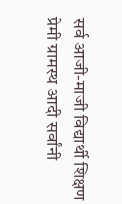सर्व आजी-माजी विद्यार्थी शिक्षण प्रेमी ग्रामस्थ आदी सर्वांनी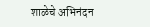शाळेचे अभिनंदन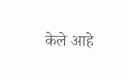केले आहे